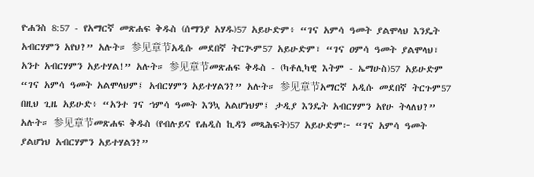ዮሐንስ 8:57 - የአማርኛ መጽሐፍ ቅዱስ (ሰማንያ አሃዱ)57 አይሁድም፥ “ገና አምሳ ዓመት ያልሞላህ እንዴት አብርሃምን አየህ?” አሉት። 参见章节አዲሱ መደበኛ ትርጒም57 አይሁድም፣ “ገና ዐምሳ ዓመት ያልሞላህ፣ አንተ አብርሃምን አይተሃል!” አሉት። 参见章节መጽሐፍ ቅዱስ - (ካቶሊካዊ እትም - ኤማሁስ)57 አይሁድም “ገና አምሳ ዓመት አልሞላህም፤ አብርሃምን አይተሃልን?” አሉት። 参见章节አማርኛ አዲሱ መደበኛ ትርጉም57 በዚህ ጊዜ አይሁድ፥ “አንተ ገና ኀምሳ ዓመት እንኳ አልሆነህም፤ ታዲያ እንዴት አብርሃምን አየሁ ትላለህ?” አሉት። 参见章节መጽሐፍ ቅዱስ (የብሉይና የሐዲስ ኪዳን መጻሕፍት)57 አይሁድም፦ “ገና አምሳ ዓመት ያልሆነህ አብርሃምን አይተሃልን?”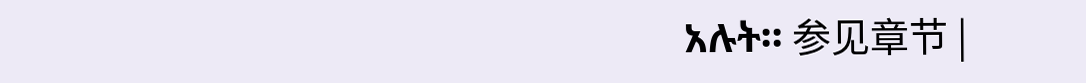አሉት። 参见章节 |